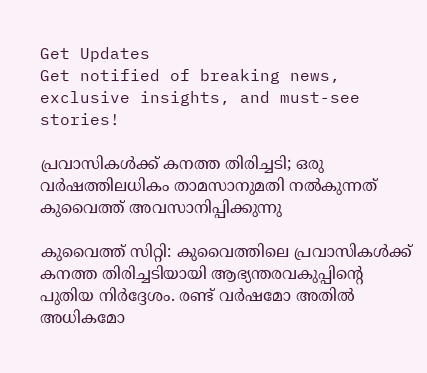Get Updates
Get notified of breaking news, exclusive insights, and must-see stories!

പ്രവാസികള്‍ക്ക് കനത്ത തിരിച്ചടി; ഒരു വര്‍ഷത്തിലധികം താമസാനുമതി നല്‍കുന്നത് കുവൈത്ത് അവസാനിപ്പിക്കുന്നു

കുവൈത്ത് സിറ്റി: കുവൈത്തിലെ പ്രവാസികള്‍ക്ക് കനത്ത തിരിച്ചടിയായി ആഭ്യന്തരവകുപ്പിന്റെ പുതിയ നിര്‍ദ്ദേശം. രണ്ട് വര്‍ഷമോ അതില്‍ അധികമോ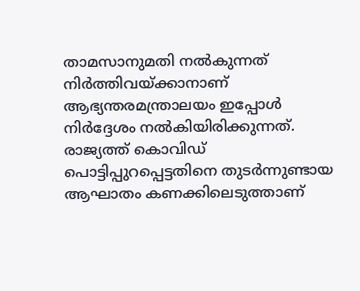താമസാനുമതി നല്‍കുന്നത് നിര്‍ത്തിവയ്ക്കാനാണ് ആഭ്യന്തരമന്ത്രാലയം ഇപ്പോള്‍ നിര്‍ദ്ദേശം നല്‍കിയിരിക്കുന്നത്. രാജ്യത്ത് കൊവിഡ് പൊട്ടിപ്പുറപ്പെട്ടതിനെ തുടര്‍ന്നുണ്ടായ ആഘാതം കണക്കിലെടുത്താണ്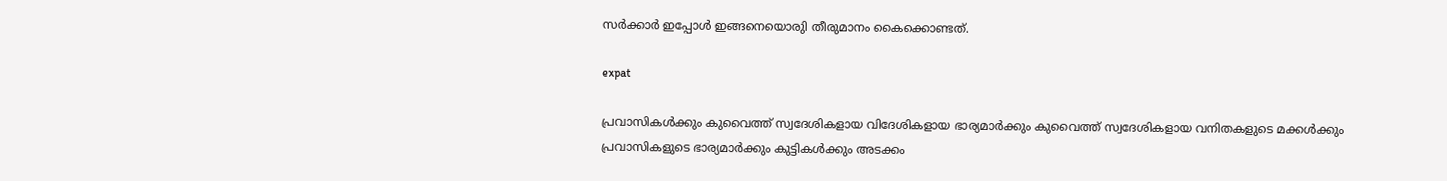സര്‍ക്കാര്‍ ഇപ്പോള്‍ ഇങ്ങനെയൊരുി തീരുമാനം കൈക്കൊണ്ടത്.

expat

പ്രവാസികള്‍ക്കും കുവൈത്ത് സ്വദേശികളായ വിദേശികളായ ഭാര്യമാര്‍ക്കും കുവൈത്ത് സ്വദേശികളായ വനിതകളുടെ മക്കള്‍ക്കും പ്രവാസികളുടെ ഭാര്യമാര്‍ക്കും കുട്ടികള്‍ക്കും അടക്കം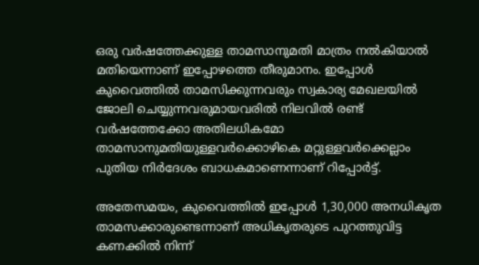ഒരു വര്‍ഷത്തേക്കുള്ള താമസാനുമതി മാത്രം നല്‍കിയാല്‍ മതിയെന്നാണ് ഇപ്പോഴത്തെ തീരുമാനം. ഇപ്പോള്‍ കുവൈത്തില്‍ താമസിക്കുന്നവരും സ്വകാര്യ മേഖലയില്‍ ജോലി ചെയ്യുന്നവരുമായവരില്‍ നിലവില്‍ രണ്ട് വര്‍ഷത്തേക്കോ അതിലധികമോ താമസാനുമതിയുള്ളവര്‍ക്കൊഴികെ മറ്റുള്ളവര്‍ക്കെല്ലാം പുതിയ നിര്‍ദേശം ബാധകമാണെന്നാണ് റിപ്പോര്‍ട്ട്.

അതേസമയം, കുവൈത്തില്‍ ഇപ്പോള്‍ 1,30,000 അനധികൃത താമസക്കാരുണ്ടെന്നാണ് അധികൃതരുടെ പുറത്തുവിട്ട കണക്കില്‍ നിന്ന്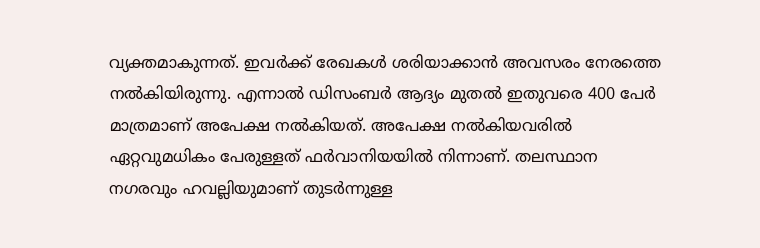വ്യക്തമാകുന്നത്. ഇവര്‍ക്ക് രേഖകള്‍ ശരിയാക്കാന്‍ അവസരം നേരത്തെ നല്‍കിയിരുന്നു. എന്നാല്‍ ഡിസംബര്‍ ആദ്യം മുതല്‍ ഇതുവരെ 400 പേര്‍ മാത്രമാണ് അപേക്ഷ നല്‍കിയത്. അപേക്ഷ നല്‍കിയവരില്‍ ഏറ്റവുമധികം പേരുള്ളത് ഫര്‍വാനിയയില്‍ നിന്നാണ്. തലസ്ഥാന നഗരവും ഹവല്ലിയുമാണ് തുടര്‍ന്നുള്ള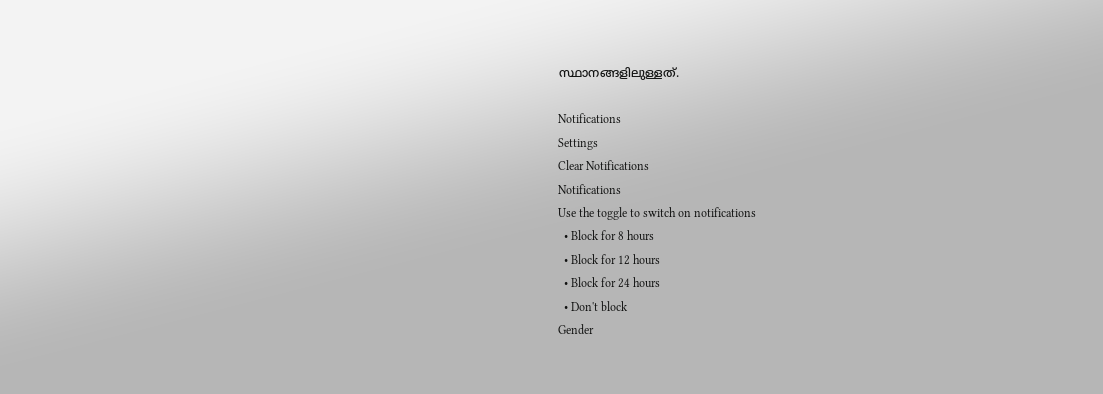സ്ഥാനങ്ങളിലുള്ളത്.

Notifications
Settings
Clear Notifications
Notifications
Use the toggle to switch on notifications
  • Block for 8 hours
  • Block for 12 hours
  • Block for 24 hours
  • Don't block
Gender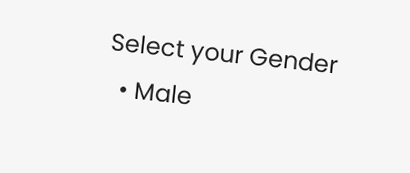Select your Gender
  • Male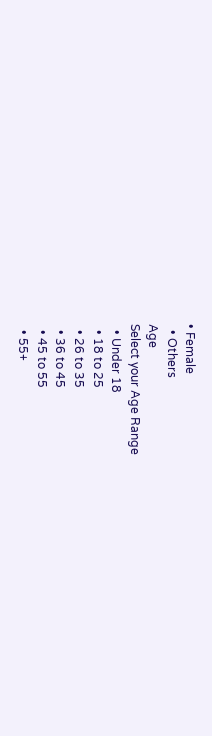• Female
  • Others
Age
Select your Age Range
  • Under 18
  • 18 to 25
  • 26 to 35
  • 36 to 45
  • 45 to 55
  • 55+